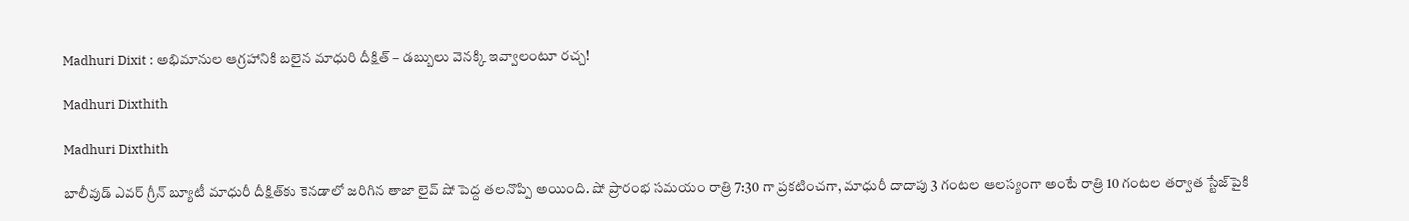Madhuri Dixit : అభిమానుల ఆగ్రహానికి బలైన మాధురి దీక్షిత్ – డబ్బులు వెనక్కి ఇవ్వాలంటూ రచ్చ!

Madhuri Dixthith

Madhuri Dixthith

బాలీవుడ్‌ ఎవర్ గ్రీన్ బ్యూటీ మాధురీ దీక్షిత్‌కు కెనడాలో జరిగిన తాజా లైవ్‌ షో పెద్ద తలనొప్పి అయింది. షో ప్రారంభ సమయం రాత్రి 7:30 గా ప్రకటించగా, మాధురీ దాదాపు 3 గంటల ఆలస్యంగా అంటే రాత్రి 10 గంటల తర్వాత స్టేజ్‌పైకి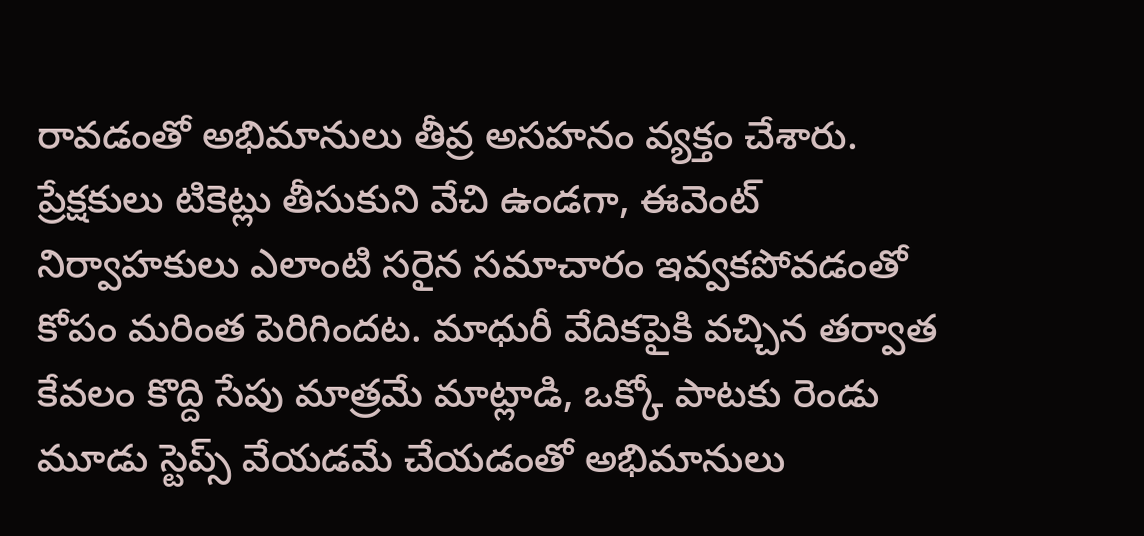రావడంతో అభిమానులు తీవ్ర అసహనం వ్యక్తం చేశారు. ప్రేక్షకులు టికెట్లు తీసుకుని వేచి ఉండగా, ఈవెంట్‌ నిర్వాహకులు ఎలాంటి సరైన సమాచారం ఇవ్వకపోవడంతో కోపం మరింత పెరిగిందట. మాధురీ వేదికపైకి వచ్చిన తర్వాత కేవలం కొద్ది సేపు మాత్రమే మాట్లాడి, ఒక్కో పాటకు రెండు మూడు స్టెప్స్‌ వేయడమే చేయడంతో అభిమానులు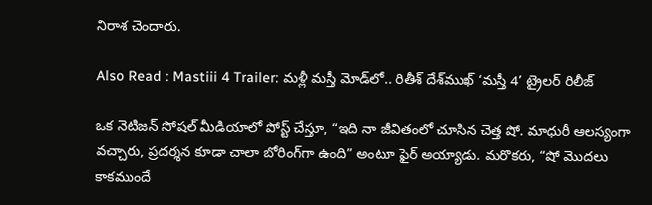నిరాశ చెందారు.

Also Read : Mastiii 4 Trailer: మళ్లీ మస్తీ మోడ్‌లో.. రితీశ్‌ దేశ్‌ముఖ్ ‘మస్తీ 4’ ట్రైలర్‌ రిలీజ్‌

ఒక నెటిజన్‌ సోషల్ మీడియాలో పోస్ట్ చేస్తూ, “ఇది నా జీవితంలో చూసిన చెత్త షో. మాధురీ ఆలస్యంగా వచ్చారు, ప్రదర్శన కూడా చాలా బోరింగ్‌గా ఉంది” అంటూ ఫైర్ అయ్యాడు. మరొకరు, “షో మొదలు కాకముందే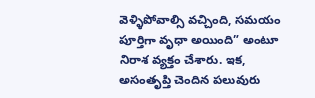వెళ్ళిపోవాల్సి వచ్చింది, సమయం పూర్తిగా వృధా అయింది” అంటూ నిరాశ వ్యక్తం చేశారు. ఇక, అసంతృప్తి చెందిన పలువురు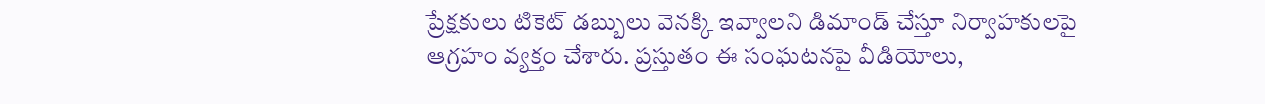ప్రేక్షకులు టికెట్ డబ్బులు వెనక్కి ఇవ్వాలని డిమాండ్‌ చేస్తూ నిర్వాహకులపై ఆగ్రహం వ్యక్తం చేశారు. ప్రస్తుతం ఈ సంఘటనపై వీడియోలు,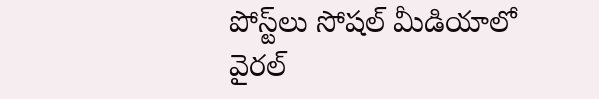పోస్ట్‌లు సోషల్ మీడియాలో వైరల్‌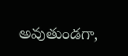అవుతుండగా,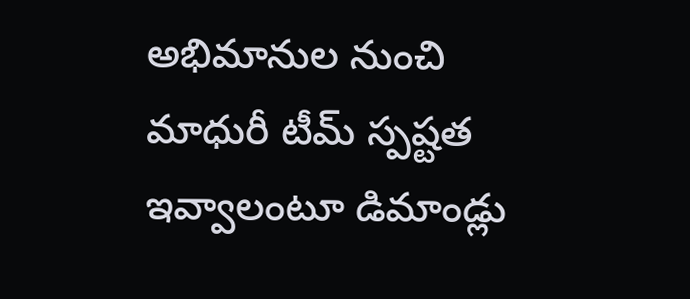అభిమానుల నుంచి మాధురీ టీమ్‌ స్పష్టత ఇవ్వాలంటూ డిమాండ్లు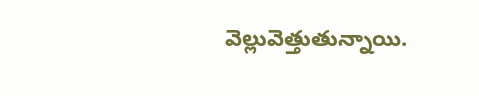వెల్లువెత్తుతున్నాయి.